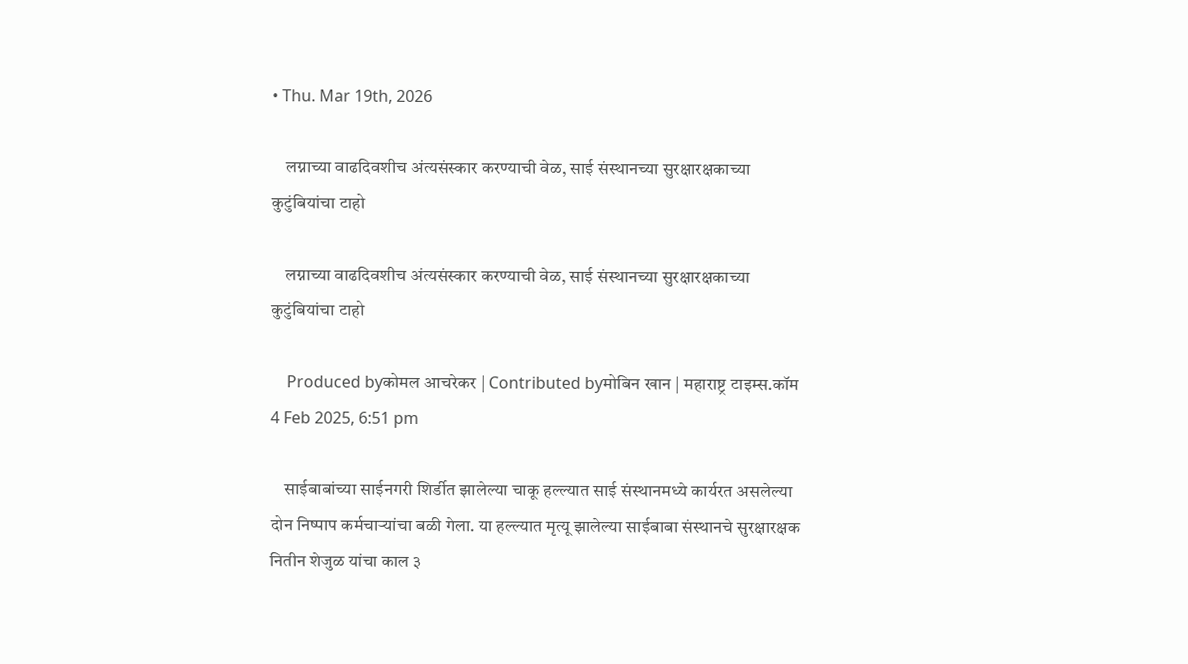• Thu. Mar 19th, 2026

    लग्नाच्या वाढदिवशीच अंत्यसंस्कार करण्याची वेळ, साई संस्थानच्या सुरक्षारक्षकाच्या कुटुंबियांचा टाहो

    लग्नाच्या वाढदिवशीच अंत्यसंस्कार करण्याची वेळ, साई संस्थानच्या सुरक्षारक्षकाच्या कुटुंबियांचा टाहो

    Produced byकोमल आचरेकर | Contributed byमोबिन खान | महाराष्ट्र टाइम्स.कॉम 4 Feb 2025, 6:51 pm

    साईबाबांच्या साईनगरी शिर्डीत झालेल्या चाकू हल्ल्यात साई संस्थानमध्ये कार्यरत असलेल्या दोन निष्पाप कर्मचाऱ्यांचा बळी गेला. या हल्ल्यात मृत्यू झालेल्या साईबाबा संस्थानचे सुरक्षारक्षक नितीन शेजुळ यांचा काल ३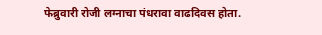फेब्रुवारी रोजी लग्नाचा पंधरावा वाढदिवस होता.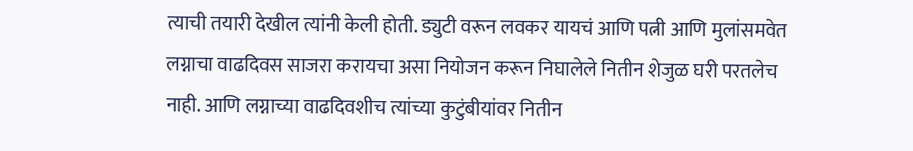त्याची तयारी देखील त्यांनी केली होती. ड्युटी वरून लवकर यायचं आणि पत्नी आणि मुलांसमवेत लग्नाचा वाढदिवस साजरा करायचा असा नियोजन करून निघालेले नितीन शेजुळ घरी परतलेच नाही. आणि लग्नाच्या वाढदिवशीच त्यांच्या कुटुंबीयांवर नितीन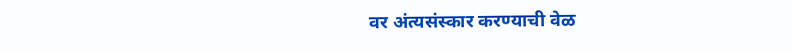वर अंत्यसंस्कार करण्याची वेळ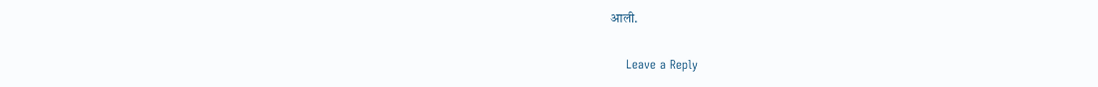आली.

    Leave a Reply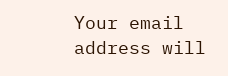Your email address will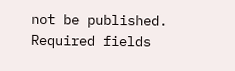not be published. Required fields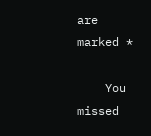are marked *

    You missed